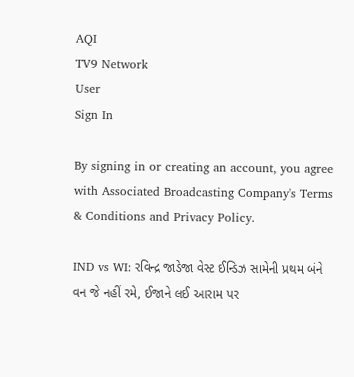AQI
TV9 Network
User
Sign In

By signing in or creating an account, you agree with Associated Broadcasting Company's Terms & Conditions and Privacy Policy.

IND vs WI: રવિન્દ્ર જાડેજા વેસ્ટ ઈન્ડિઝ સામેની પ્રથમ બંને વન જે નહીં રમે, ઈજાને લઈ આરામ પર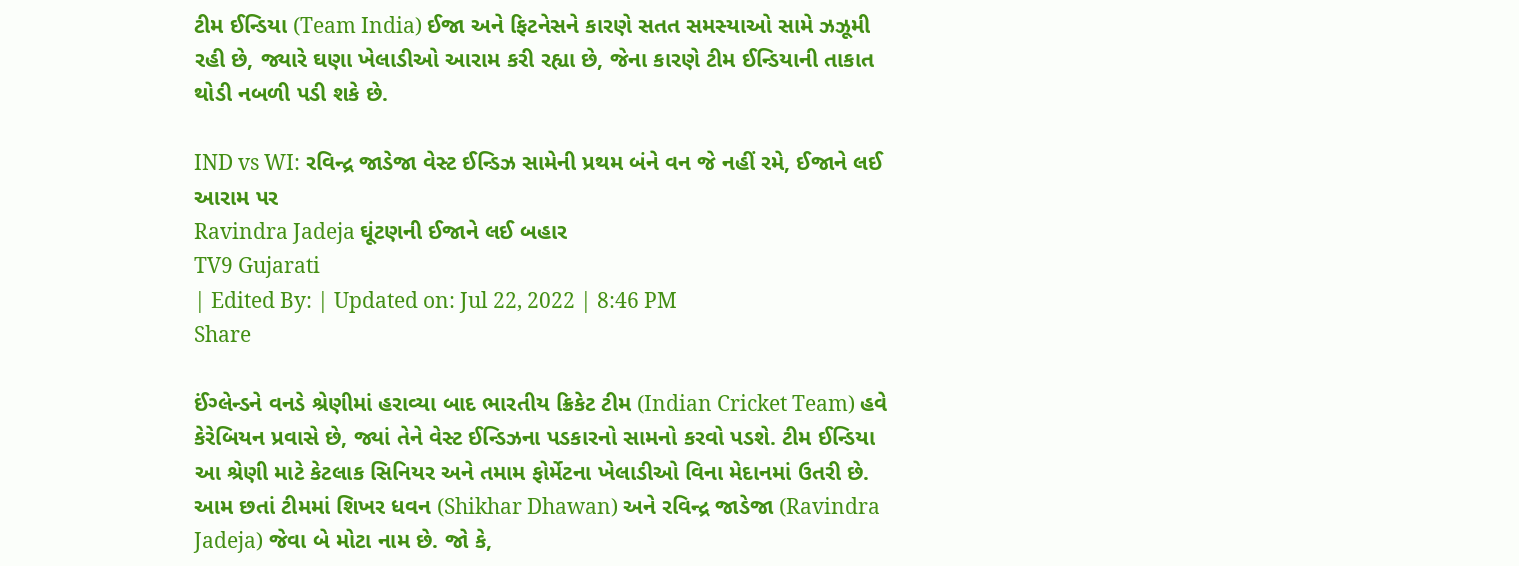ટીમ ઈન્ડિયા (Team India) ઈજા અને ફિટનેસને કારણે સતત સમસ્યાઓ સામે ઝઝૂમી રહી છે, જ્યારે ઘણા ખેલાડીઓ આરામ કરી રહ્યા છે, જેના કારણે ટીમ ઈન્ડિયાની તાકાત થોડી નબળી પડી શકે છે.

IND vs WI: રવિન્દ્ર જાડેજા વેસ્ટ ઈન્ડિઝ સામેની પ્રથમ બંને વન જે નહીં રમે, ઈજાને લઈ આરામ પર
Ravindra Jadeja ઘૂંટણની ઈજાને લઈ બહાર
TV9 Gujarati
| Edited By: | Updated on: Jul 22, 2022 | 8:46 PM
Share

ઈંગ્લેન્ડને વનડે શ્રેણીમાં હરાવ્યા બાદ ભારતીય ક્રિકેટ ટીમ (Indian Cricket Team) હવે કેરેબિયન પ્રવાસે છે, જ્યાં તેને વેસ્ટ ઈન્ડિઝના પડકારનો સામનો કરવો પડશે. ટીમ ઈન્ડિયા આ શ્રેણી માટે કેટલાક સિનિયર અને તમામ ફોર્મેટના ખેલાડીઓ વિના મેદાનમાં ઉતરી છે. આમ છતાં ટીમમાં શિખર ધવન (Shikhar Dhawan) અને રવિન્દ્ર જાડેજા (Ravindra Jadeja) જેવા બે મોટા નામ છે. જો કે,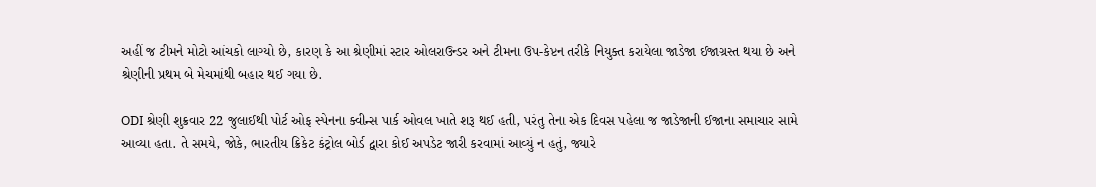અહીં જ ટીમને મોટો આંચકો લાગ્યો છે, કારણ કે આ શ્રેણીમાં સ્ટાર ઓલરાઉન્ડર અને ટીમના ઉપ-કેપ્ટન તરીકે નિયુક્ત કરાયેલા જાડેજા ઈજાગ્રસ્ત થયા છે અને શ્રેણીની પ્રથમ બે મેચમાંથી બહાર થઈ ગયા છે.

ODI શ્રેણી શુક્રવાર 22 જુલાઈથી પોર્ટ ઓફ સ્પેનના ક્વીન્સ પાર્ક ઓવલ ખાતે શરૂ થઈ હતી, પરંતુ તેના એક દિવસ પહેલા જ જાડેજાની ઈજાના સમાચાર સામે આવ્યા હતા. તે સમયે, જોકે, ભારતીય ક્રિકેટ કંટ્રોલ બોર્ડ દ્વારા કોઈ અપડેટ જારી કરવામાં આવ્યું ન હતું, જ્યારે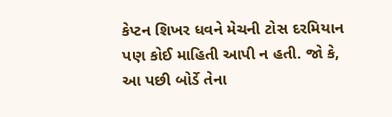કેપ્ટન શિખર ધવને મેચની ટોસ દરમિયાન પણ કોઈ માહિતી આપી ન હતી. જો કે, આ પછી બોર્ડે તેના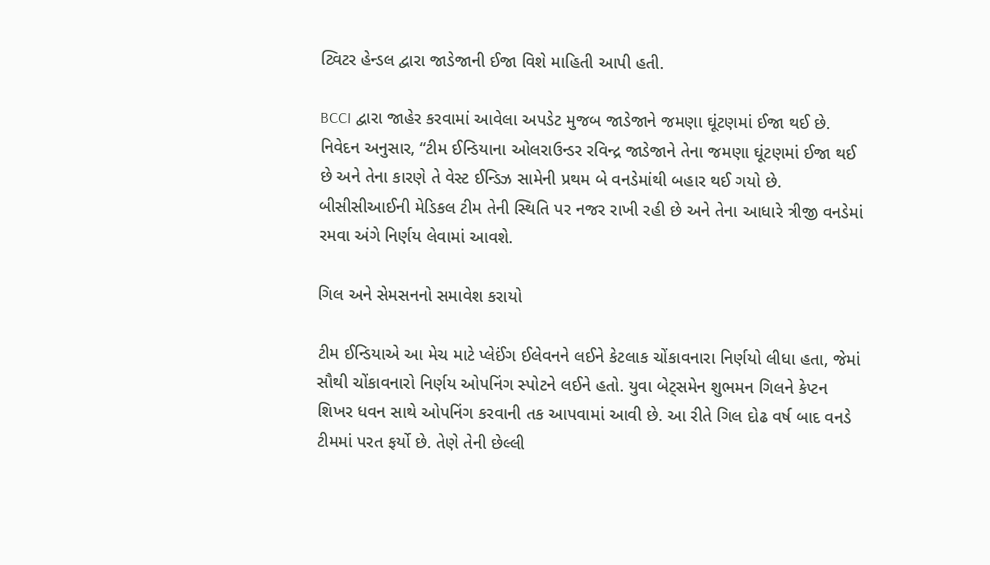ટ્વિટર હેન્ડલ દ્વારા જાડેજાની ઈજા વિશે માહિતી આપી હતી.

BCCI દ્વારા જાહેર કરવામાં આવેલા અપડેટ મુજબ જાડેજાને જમણા ઘૂંટણમાં ઈજા થઈ છે. નિવેદન અનુસાર, “ટીમ ઈન્ડિયાના ઓલરાઉન્ડર રવિન્દ્ર જાડેજાને તેના જમણા ઘૂંટણમાં ઈજા થઈ છે અને તેના કારણે તે વેસ્ટ ઈન્ડિઝ સામેની પ્રથમ બે વનડેમાંથી બહાર થઈ ગયો છે. બીસીસીઆઈની મેડિકલ ટીમ તેની સ્થિતિ પર નજર રાખી રહી છે અને તેના આધારે ત્રીજી વનડેમાં રમવા અંગે નિર્ણય લેવામાં આવશે.

ગિલ અને સેમસનનો સમાવેશ કરાયો

ટીમ ઈન્ડિયાએ આ મેચ માટે પ્લેઈંગ ઈલેવનને લઈને કેટલાક ચોંકાવનારા નિર્ણયો લીધા હતા, જેમાં સૌથી ચોંકાવનારો નિર્ણય ઓપનિંગ સ્પોટને લઈને હતો. યુવા બેટ્સમેન શુભમન ગિલને કેપ્ટન શિખર ધવન સાથે ઓપનિંગ કરવાની તક આપવામાં આવી છે. આ રીતે ગિલ દોઢ વર્ષ બાદ વનડે ટીમમાં પરત ફર્યો છે. તેણે તેની છેલ્લી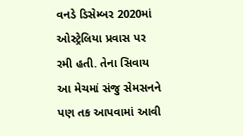વનડે ડિસેમ્બર 2020માં ઓસ્ટ્રેલિયા પ્રવાસ પર રમી હતી. તેના સિવાય આ મેચમાં સંજુ સેમસનને પણ તક આપવામાં આવી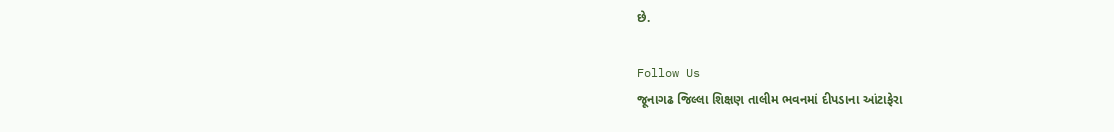છે.

Follow Us
જૂનાગઢ જિલ્લા શિક્ષણ તાલીમ ભવનમાં દીપડાના આંટાફેરા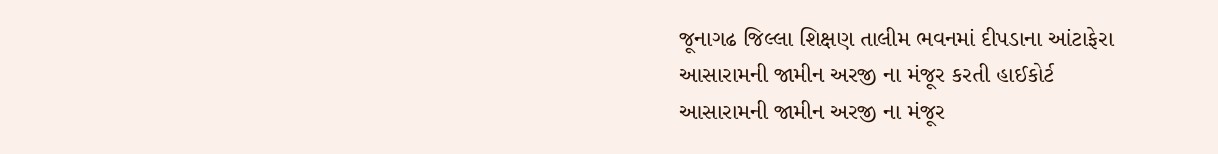જૂનાગઢ જિલ્લા શિક્ષણ તાલીમ ભવનમાં દીપડાના આંટાફેરા
આસારામની જામીન અરજી ના મંજૂર કરતી હાઈકોર્ટ
આસારામની જામીન અરજી ના મંજૂર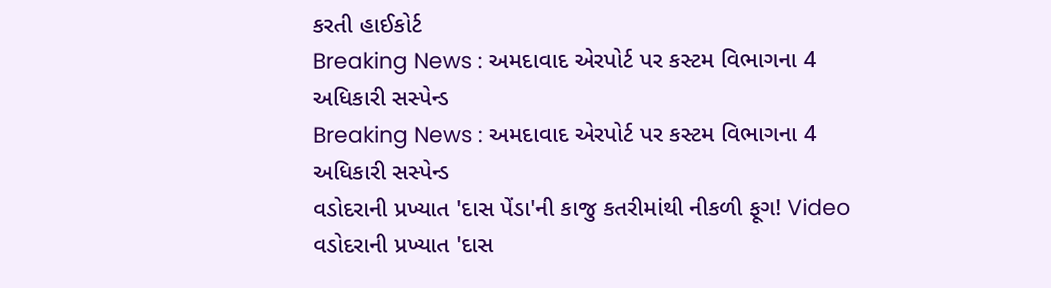કરતી હાઈકોર્ટ
Breaking News : અમદાવાદ એરપોર્ટ પર કસ્ટમ વિભાગના 4 અધિકારી સસ્પેન્ડ
Breaking News : અમદાવાદ એરપોર્ટ પર કસ્ટમ વિભાગના 4 અધિકારી સસ્પેન્ડ
વડોદરાની પ્રખ્યાત 'દાસ પેંડા'ની કાજુ કતરીમાંથી નીકળી ફૂગ! Video
વડોદરાની પ્રખ્યાત 'દાસ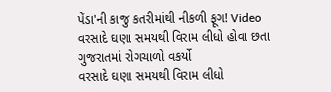પેંડા'ની કાજુ કતરીમાંથી નીકળી ફૂગ! Video
વરસાદે ઘણા સમયથી વિરામ લીધો હોવા છતા ગુજરાતમાં રોગચાળો વકર્યો
વરસાદે ઘણા સમયથી વિરામ લીધો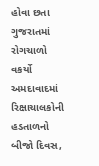હોવા છતા ગુજરાતમાં રોગચાળો વકર્યો
અમદાવાદમાં રિક્ષાચાલકોની હડતાળનો બીજો દિવસ,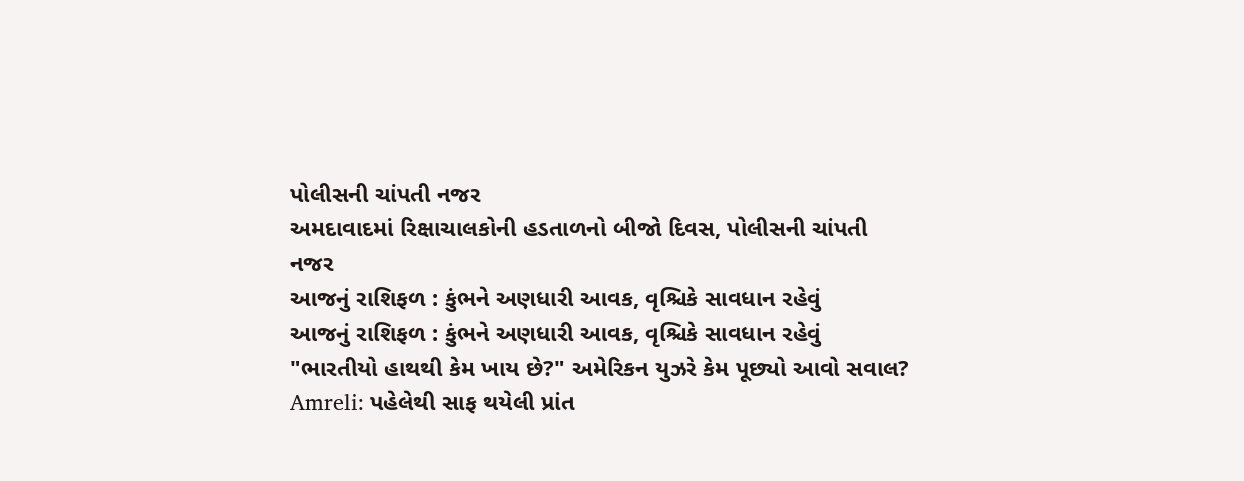પોલીસની ચાંપતી નજર
અમદાવાદમાં રિક્ષાચાલકોની હડતાળનો બીજો દિવસ, પોલીસની ચાંપતી નજર
આજનું રાશિફળ : કુંભને અણધારી આવક, વૃશ્ચિકે સાવધાન રહેવું
આજનું રાશિફળ : કુંભને અણધારી આવક, વૃશ્ચિકે સાવધાન રહેવું
"ભારતીયો હાથથી કેમ ખાય છે?" અમેરિકન યુઝરે કેમ પૂછ્યો આવો સવાલ?
Amreli: પહેલેથી સાફ થયેલી પ્રાંત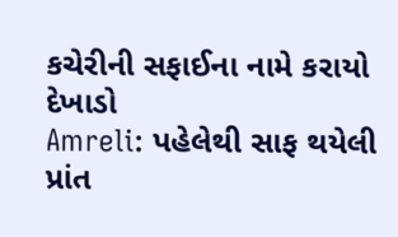કચેરીની સફાઈના નામે કરાયો દેખાડો
Amreli: પહેલેથી સાફ થયેલી પ્રાંત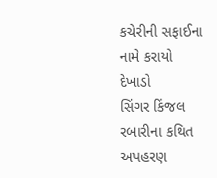કચેરીની સફાઈના નામે કરાયો દેખાડો
સિંગર કિંજલ રબારીના કથિત અપહરણ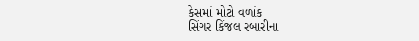કેસમાં મોટો વળાંક
સિંગર કિંજલ રબારીના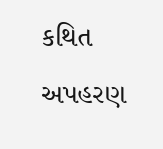કથિત અપહરણ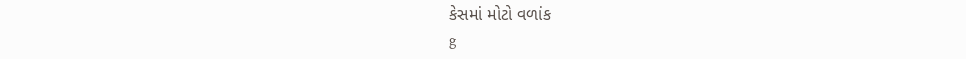કેસમાં મોટો વળાંક
g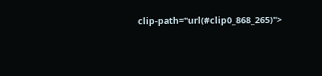clip-path="url(#clip0_868_265)">